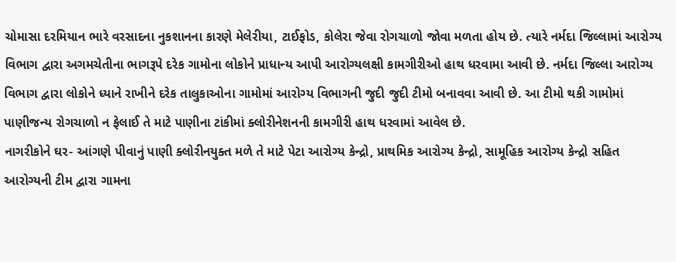ચોમાસા દરમિયાન ભારે વરસાદના નુકશાનના કારણે મેલેરીયા, ટાઈફોડ, કોલેરા જેવા રોગચાળો જોવા મળતા હોય છે. ત્યારે નર્મદા જિલ્લામાં આરોગ્ય વિભાગ દ્વારા અગમચેતીના ભાગરૂપે દરેક ગામોના લોકોને પ્રાધાન્ય આપી આરોગ્યલક્ષી કામગીરીઓ હાથ ધરવામા આવી છે. નર્મદા જિલ્લા આરોગ્ય વિભાગ દ્વારા લોકોને ધ્યાને રાખીને દરેક તાલુકાઓના ગામોમાં આરોગ્ય વિભાગની જુદી જુદી ટીમો બનાવવા આવી છે. આ ટીમો થકી ગામોમાં પાણીજન્ય રોગચાળો ન ફેલાઈ તે માટે પાણીના ટાંકીમાં ક્લોરીનેશનની કામગીરી હાથ ધરવામાં આવેલ છે.
નાગરીકોને ઘર- આંગણે પીવાનું પાણી ક્લોરીનયુક્ત મળે તે માટે પેટા આરોગ્ય કેન્દ્રો, પ્રાથમિક આરોગ્ય કેન્દ્રો, સામૂહિક આરોગ્ય કેન્દ્રો સહિત આરોગ્યની ટીમ દ્વારા ગામના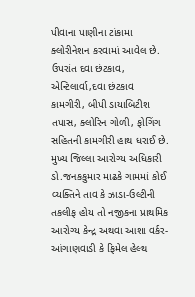પીવાના પાણીના ટાંકામા ક્લોરીનેશન કરવામાં આવેલ છે. ઉપરાંત દવા છંટકાવ, એન્ટિલાર્વા,દવા છંટકાવ કામગીરી, બીપી ડાયાબિટીશ તપાસ, ક્લોરિન ગોળી, ફોગિંગ સહિતની કામગીરી હાથ ધરાઈ છે. મુખ્ય જિલ્લા આરોગ્ય અધિકારી ડો.જનકકુમાર માઢકે ગામમાં કોઈ વ્યક્તિને તાવ કે ઝાડા-ઉલ્ટીની તકલીફ હોય તો નજીકના પ્રાથમિક આરોગ્ય કેન્દ્ર અથવા આશા વર્કર-આંગાણવાડી કે ફિમેલ હેલ્થ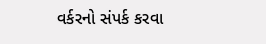વર્કરનો સંપર્ક કરવા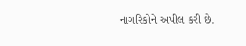નાગરિકોને અપીલ કરી છે.